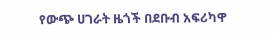የውጭ ሀገራት ዜጎች በደቡብ አፍሪካዋ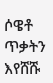ሶዌቶ ጥቃትን እየሸሹ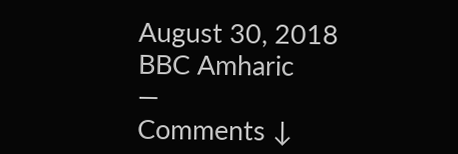August 30, 2018
BBC Amharic
—
Comments ↓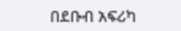በደቡብ አፍሪካ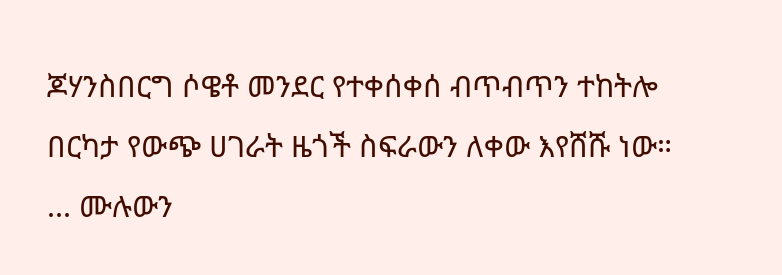ጆሃንስበርግ ሶዌቶ መንደር የተቀሰቀሰ ብጥብጥን ተከትሎ በርካታ የውጭ ሀገራት ዜጎች ስፍራውን ለቀው እየሸሹ ነው።
... ሙሉውን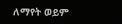ለማየት ወይም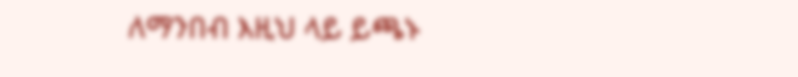ለማንበብ እዚህ ላይ ይጫኑ